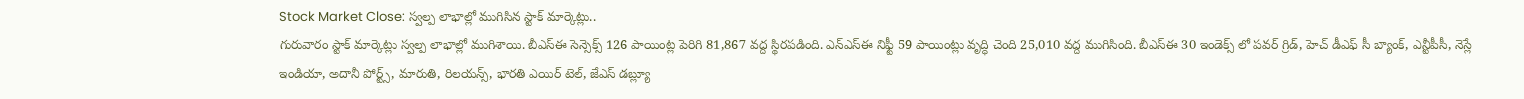Stock Market Close: స్వల్ప లాభాల్లో ముగిసిన స్టాక్ మార్కెట్లు..
గురువారం స్టాక్ మార్కెట్లు స్వల్ప లాభాల్లో ముగిశాయి. బీఎస్ఈ సెన్సెక్స్ 126 పాయింట్ల పెరిగి 81,867 వద్ద స్థిరపడింది. ఎన్ఎస్ఈ నిఫ్టీ 59 పాయింట్లు వృద్ధి చెంది 25,010 వద్ద ముగిసింది. బీఎస్ఈ 30 ఇండెక్స్ లో పవర్ గ్రిడ్, హెచ్ డీఎఫ్ సీ బ్యాంక్, ఎన్టీపీసీ, నెస్లే ఇండియా, అదానీ పోర్ట్స్, మారుతి, రిలయన్స్, భారతి ఎయిర్ టెల్, జేఎస్ డబ్ల్యూ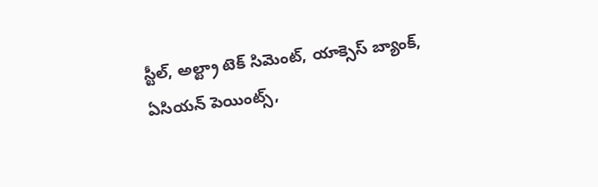స్టీల్, అల్ట్రా టెక్ సిమెంట్, యాక్సెస్ బ్యాంక్, ఏసియన్ పెయింట్స్,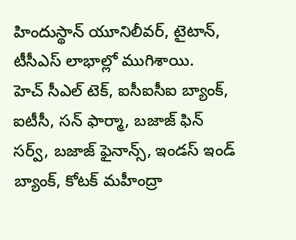హిందుస్థాన్ యూనిలీవర్, టైటాన్, టీసీఎస్ లాభాల్లో ముగిశాయి.
హెచ్ సీఎల్ టెక్, ఐసీఐసీఐ బ్యాంక్, ఐటీసీ, సన్ ఫార్మా, బజాజ్ ఫిన్ సర్వ్, బజాజ్ ఫైనాన్స్, ఇండస్ ఇండ్ బ్యాంక్, కోటక్ మహీంద్రా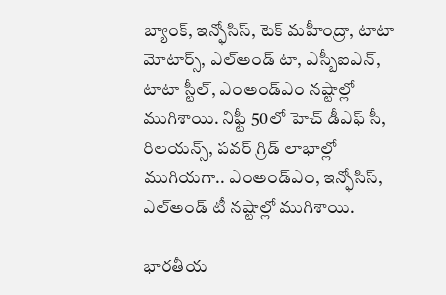బ్యాంక్, ఇన్ఫోసిస్, టెక్ మహీంద్రా, టాటా మోటార్స్, ఎల్అండ్ టా, ఎస్బీఐఎన్, టాటా స్టీల్, ఎంఅండ్ఎం నష్టాల్లో ముగిశాయి. నిఫ్టీ 50లో హెచ్ డీఎఫ్ సీ, రిలయన్స్, పవర్ గ్రిడ్ లాభాల్లో ముగియగా.. ఎంఅండ్ఎం, ఇన్ఫోసిస్, ఎల్అండ్ టీ నష్టాల్లో ముగిశాయి.

భారతీయ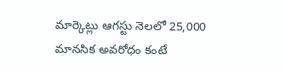మార్కెట్లు ఆగస్టు నెలలో 25,000 మానసిక అవరోధం కంటే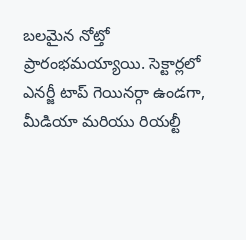బలమైన నోట్తో ప్రారంభమయ్యాయి. సెక్టార్లలో ఎనర్జీ టాప్ గెయినర్గా ఉండగా, మీడియా మరియు రియల్టీ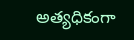అత్యధికంగా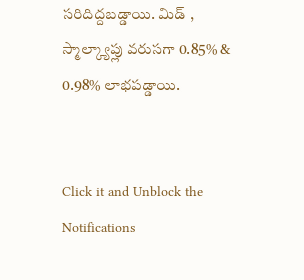సరిదిద్దబడ్డాయి. మిడ్ , స్మాల్క్యాప్లు వరుసగా 0.85% & 0.98% లాభపడ్డాయి.


Click it and Unblock the Notifications